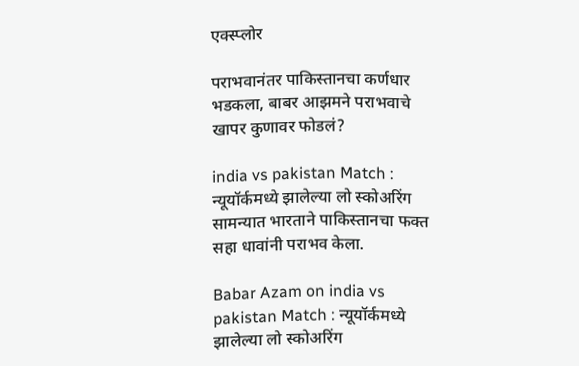एक्स्प्लोर

पराभवानंतर पाकिस्तानचा कर्णधार भडकला, बाबर आझमने पराभवाचे खापर कुणावर फोडलं?

india vs pakistan Match : न्यूयॉर्कमध्ये झालेल्या लो स्कोअरिंग सामन्यात भारताने पाकिस्तानचा फक्त सहा धावांनी पराभव केला.

Babar Azam on india vs pakistan Match : न्यूयॉर्कमध्ये झालेल्या लो स्कोअरिंग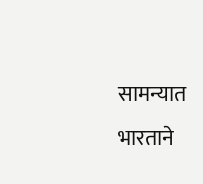सामन्यात भारताने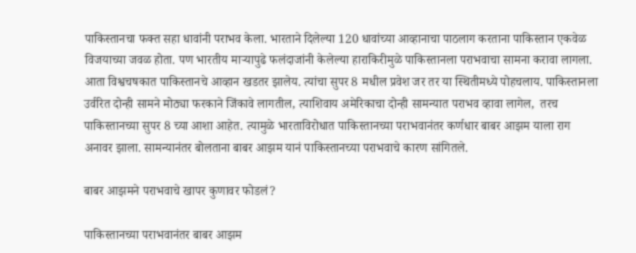पाकिस्तानचा फक्त सहा धावांनी पराभव केला. भारताने दिलेल्या 120 धावांच्या आव्हानाचा पाठलाग करताना पाकिस्तान एकवेळ विजयाच्या जवळ होता. पण भारतीय माऱ्यापुढे फलंदाजांनी केलेल्या हाराकिरीमुळे पाकिस्तानला पराभवाचा सामना करावा लागला. आता विश्वचषकात पाकिस्तानचे आव्हान खडतर झालेय. त्यांचा सुपर 8 मधील प्रवेश जर तर या स्थितीमध्ये पोहचलाय. पाकिस्तानला उर्वरित दोन्ही सामने मोठ्या फरकाने जिंकावे लागतील, त्याशिवाय अमेरिकाचा दोन्ही सामन्यात पराभव व्हावा लागेल,  तरच पाकिस्तानच्या सुपर 8 च्या आशा आहेत. त्यामुळे भारताविरोधात पाकिस्तानच्या पराभवानंतर कर्णधार बाबर आझम याला राग अनावर झाला. सामन्यानंतर बोलताना बाबर आझम यानं पाकिस्तानच्या पराभवाचे कारण सांगितले.

बाबर आझमने पराभवाचे खापर कुणावर फोडलं?

पाकिस्तानच्या पराभवानंतर बाबर आझम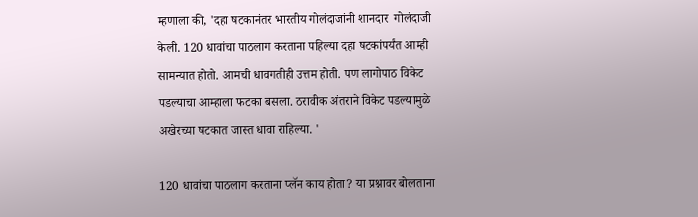म्हणाला की, 'दहा षटकानंतर भारतीय गोलंदाजांनी शानदार  गोलंदाजी केली. 120 धावांचा पाठलाग करताना पहिल्या दहा षटकांपर्यंत आम्ही सामन्यात होतो. आमची धावगतीही उत्तम होती. पण लागोपाठ विकेट पडल्याचा आम्हाला फटका बसला. ठरावीक अंतराने विकेट पडल्यामुळे अखेरच्या षटकात जास्त धावा राहिल्या. '

120 धावांचा पाठलाग करताना प्लॅन काय होता? या प्रश्नावर बोलताना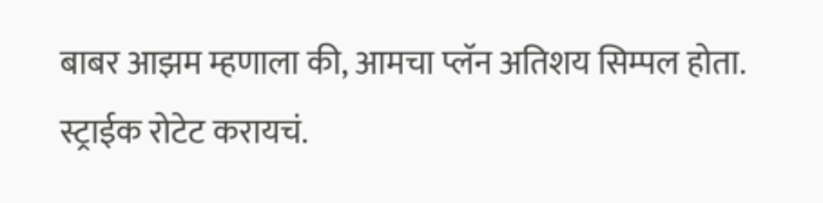बाबर आझम म्हणाला की, आमचा प्लॅन अतिशय सिम्पल होता. स्ट्राईक रोटेट करायचं.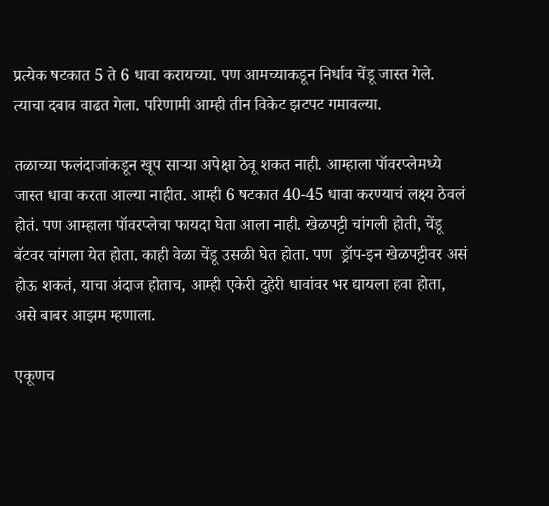प्रत्येक षटकात 5 ते 6 धावा करायच्या. पण आमच्याकडून निर्धाव चेंडू जास्त गेले. त्याचा दबाव वाढत गेला. परिणामी आम्ही तीन विकेट झटपट गमावल्या.

तळाच्या फलंदाजांकडून खूप साऱ्या अपेक्षा ठेवू शकत नाही. आम्हाला पॉवरप्लेमध्ये जास्त धावा करता आल्या नाहीत. आम्ही 6 षटकात 40-45 धावा करण्याचं लक्ष्य ठेवलं होतं. पण आम्हाला पॉवरप्लेचा फायदा घेता आला नाही. खेळपट्टी चांगली होती, चेंडू बॅटवर चांगला येत होता. काही वेळा चेंडू उसळी घेत होता. पण  ड्रॉप-इन खेळपट्टीवर असं होऊ शकतं, याचा अंदाज होताच, आम्ही एकेरी दुहेरी धावांवर भर द्यायला हवा होता, असे बाबर आझम म्हणाला.

एकूणच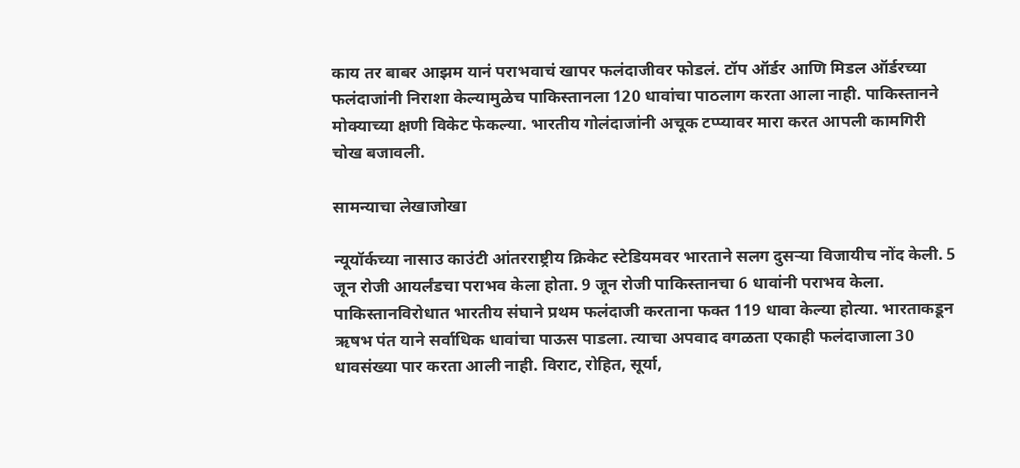काय तर बाबर आझम यानं पराभवाचं खापर फलंदाजीवर फोडलं. टॉप ऑर्डर आणि मिडल ऑर्डरच्या फलंदाजांनी निराशा केल्यामुळेच पाकिस्तानला 120 धावांचा पाठलाग करता आला नाही. पाकिस्तानने मोक्याच्या क्षणी विकेट फेकल्या. भारतीय गोलंदाजांनी अचूक टप्प्यावर मारा करत आपली कामगिरी चोख बजावली.

सामन्याचा लेखाजोखा

न्यूयॉर्कच्या नासाउ काउंटी आंतरराष्ट्रीय क्रिकेट स्टेडियमवर भारताने सलग दुसऱ्या विजायीच नोंद केली. 5 जून रोजी आयर्लंडचा पराभव केला होता. 9 जून रोजी पाकिस्तानचा 6 धावांनी पराभव केला. पाकिस्तानविरोधात भारतीय संघाने प्रथम फलंदाजी करताना फक्त 119 धावा केल्या होत्या. भारताकडून ऋषभ पंत याने सर्वाधिक धावांचा पाऊस पाडला. त्याचा अपवाद वगळता एकाही फलंदाजाला 30 धावसंख्या पार करता आली नाही. विराट, रोहित, सूर्या,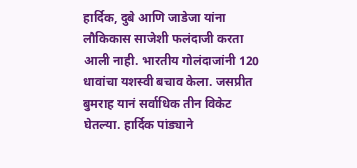हार्दिक, दुबे आणि जाडेजा यांना लौकिकास साजेशी फलंदाजी करता आली नाही. भारतीय गोलंदाजांनी 120 धावांचा यशस्वी बचाव केला. जसप्रीत बुमराह यानं सर्वाधिक तीन विकेट घेतल्या. हार्दिक पांड्याने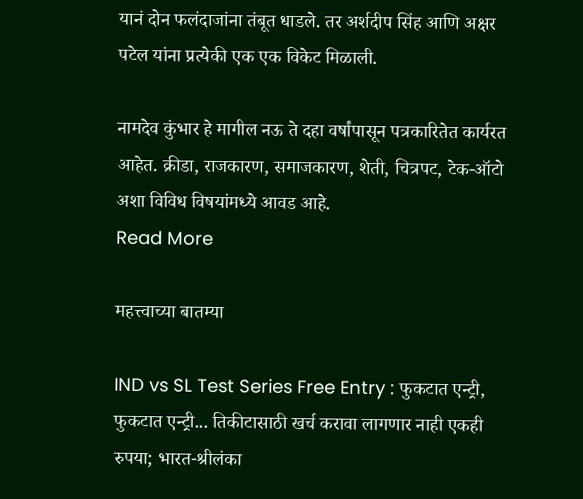यानं दोन फलंदाजांना तंबूत धाडले. तर अर्शदीप सिंह आणि अक्षर पटेल यांना प्रत्येकी एक एक विकेट मिळाली.

नामदेव कुंभार हे मागील नऊ ते दहा वर्षांपासून पत्रकारितेत कार्यरत आहेत. क्रीडा, राजकारण, समाजकारण, शेती, चित्रपट, टेक-ऑटो  अशा विविध विषयांमध्ये आवड आहे.
Read More

महत्त्वाच्या बातम्या

IND vs SL Test Series Free Entry : फुकटात एन्ट्री, फुकटात एन्ट्री... तिकीटासाठी खर्च करावा लागणार नाही एकही रुपया; भारत-श्रीलंका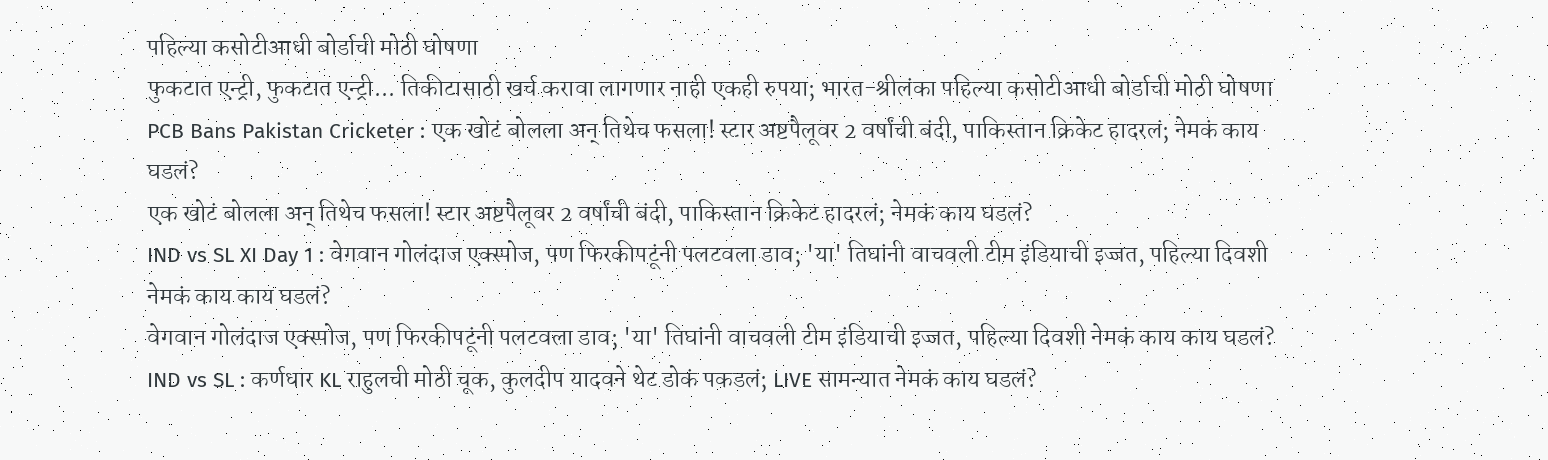पहिल्या कसोटीआधी बोर्डाची मोठी घोषणा
फुकटात एन्ट्री, फुकटात एन्ट्री... तिकीटासाठी खर्च करावा लागणार नाही एकही रुपया; भारत-श्रीलंका पहिल्या कसोटीआधी बोर्डाची मोठी घोषणा
PCB Bans Pakistan Cricketer : एक खोटं बोलला अन् तिथेच फसला! स्टार अष्टपैलूवर 2 वर्षांची बंदी, पाकिस्तान क्रिकेट हादरलं; नेमकं काय घडलं?
एक खोटं बोलला अन् तिथेच फसला! स्टार अष्टपैलूवर 2 वर्षांची बंदी, पाकिस्तान क्रिकेट हादरलं; नेमकं काय घडलं?
IND vs SL XI Day 1 : वेगवान गोलंदाज एक्स्पोज, पण फिरकीपटूंनी पलटवला डाव; 'या' तिघांनी वाचवली टीम इंडियाची इज्जत, पहिल्या दिवशी नेमकं काय काय घडलं?
वेगवान गोलंदाज एक्स्पोज, पण फिरकीपटूंनी पलटवला डाव; 'या' तिघांनी वाचवली टीम इंडियाची इज्जत, पहिल्या दिवशी नेमकं काय काय घडलं?
IND vs SL : कर्णधार KL राहुलची मोठी चूक, कुलदीप यादवने थेट डोकं पकडलं; LIVE सामन्यात नेमकं काय घडलं?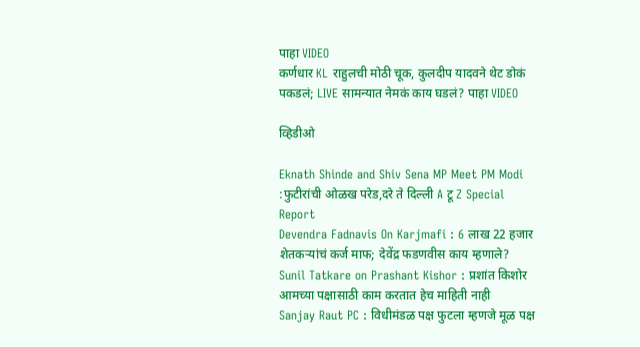पाहा VIDEO
कर्णधार KL राहुलची मोठी चूक, कुलदीप यादवने थेट डोकं पकडलं; LIVE सामन्यात नेमकं काय घडलं? पाहा VIDEO

व्हिडीओ

Eknath Shinde and Shiv Sena MP Meet PM Modi :फुटीरांची ओळख परेड,दरे ते दिल्ली A टू Z Special Report
Devendra Fadnavis On Karjmafi : 6 लाख 22 हजार शेतकऱ्यांचं कर्ज माफ; देवेंद्र फडणवीस काय म्हणाले?
Sunil Tatkare on Prashant Kishor : प्रशांत किशोर आमच्या पक्षासाठी काम करतात हेच माहिती नाही
Sanjay Raut PC : विधीमंडळ पक्ष फुटला म्हणजे मूळ पक्ष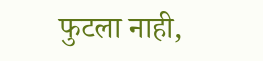फुटला नाही,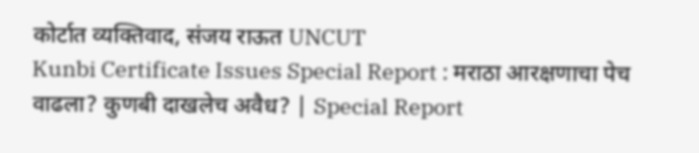कोर्टात व्यक्तिवाद, संजय राऊत UNCUT
Kunbi Certificate Issues Special Report : मराठा आरक्षणाचा पेच वाढला? कुणबी दाखलेच अवैध? | Special Report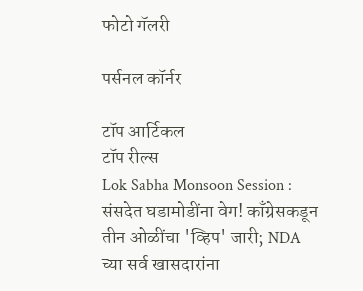फोटो गॅलरी

पर्सनल कॉर्नर

टॉप आर्टिकल
टॉप रील्स
Lok Sabha Monsoon Session : संसदेत घडामोडींना वेग! काँग्रेसकडून तीन ओळींचा 'व्हिप' जारी; NDA च्या सर्व खासदारांना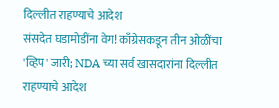दिल्लीत राहण्याचे आदेश
संसदेत घडामोडींना वेग! काँग्रेसकडून तीन ओळींचा 'व्हिप' जारी; NDA च्या सर्व खासदारांना दिल्लीत राहण्याचे आदेश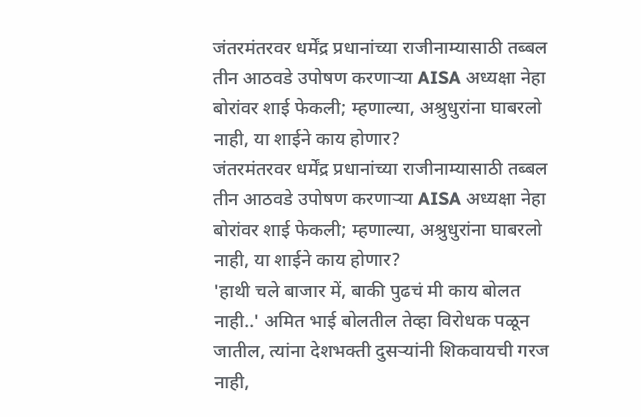जंतरमंतरवर धर्मेंद्र प्रधानांच्या राजीनाम्यासाठी तब्बल तीन आठवडे उपोषण करणाऱ्या AISA अध्यक्षा नेहा बोरांवर शाई फेकली; म्हणाल्या, अश्रुधुरांना घाबरलो नाही, या शाईने काय होणार?
जंतरमंतरवर धर्मेंद्र प्रधानांच्या राजीनाम्यासाठी तब्बल तीन आठवडे उपोषण करणाऱ्या AISA अध्यक्षा नेहा बोरांवर शाई फेकली; म्हणाल्या, अश्रुधुरांना घाबरलो नाही, या शाईने काय होणार?
'हाथी चले बाजार में, बाकी पुढचं मी काय बोलत नाही..' अमित भाई बोलतील तेव्हा विरोधक पळून जातील, त्यांना देशभक्ती दुसऱ्यांनी शिकवायची गरज नाही,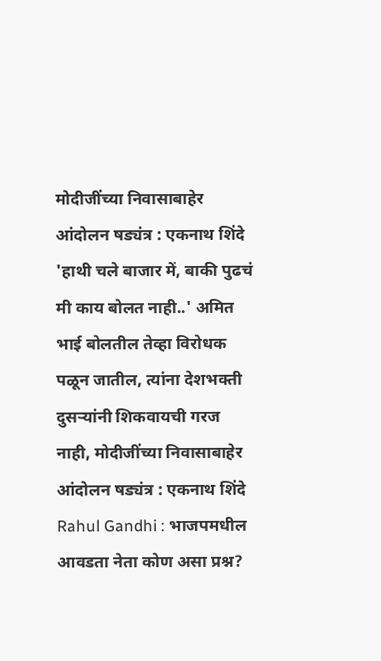मोदीजींच्या निवासाबाहेर आंदोलन षड्यंत्र : एकनाथ शिंदे
'हाथी चले बाजार में, बाकी पुढचं मी काय बोलत नाही..' अमित भाई बोलतील तेव्हा विरोधक पळून जातील, त्यांना देशभक्ती दुसऱ्यांनी शिकवायची गरज नाही, मोदीजींच्या निवासाबाहेर आंदोलन षड्यंत्र : एकनाथ शिंदे
Rahul Gandhi : भाजपमधील आवडता नेता कोण असा प्रश्न?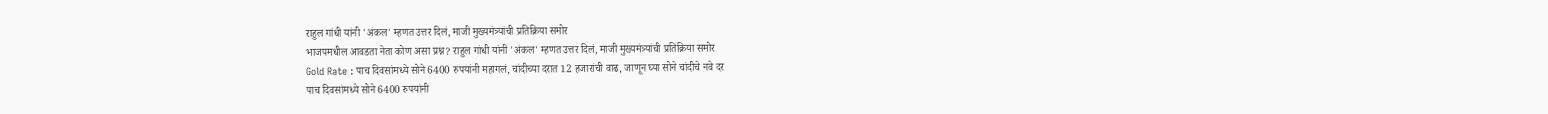राहुल गांधी यांनी 'अंकल' म्हणत उत्तर दिलं, माजी मुख्यमंत्र्यांची प्रतिक्रिया समोर
भाजपमधील आवडता नेता कोण असा प्रश्न? राहुल गांधी यांनी 'अंकल' म्हणत उत्तर दिलं, माजी मुख्यमंत्र्यांची प्रतिक्रिया समोर
Gold Rate : पाच दिवसांमध्ये सोने 6400 रुपयांनी महागलं, चांदीच्या दरात 12 हजारांची वाढ, जाणून घ्या सोने चांदीचे नवे दर
पाच दिवसांमध्ये सोने 6400 रुपयांनी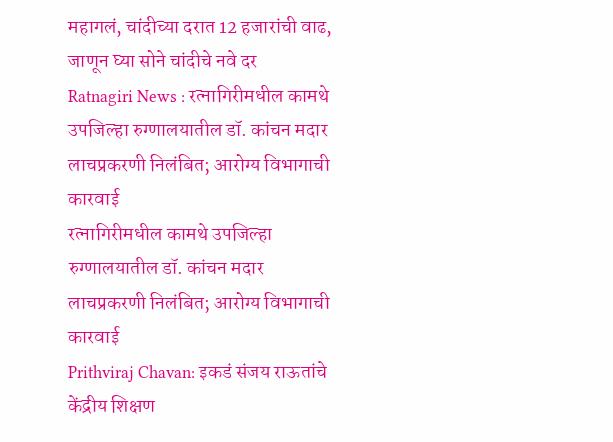महागलं, चांदीच्या दरात 12 हजारांची वाढ, जाणून घ्या सोने चांदीचे नवे दर
Ratnagiri News : रत्नागिरीमधील कामथे उपजिल्हा रुग्णालयातील डॉ. कांचन मदार लाचप्रकरणी निलंबित; आरोग्य विभागाची कारवाई
रत्नागिरीमधील कामथे उपजिल्हा रुग्णालयातील डॉ. कांचन मदार लाचप्रकरणी निलंबित; आरोग्य विभागाची कारवाई
Prithviraj Chavan: इकडं संजय राऊतांचे केंद्रीय शिक्षण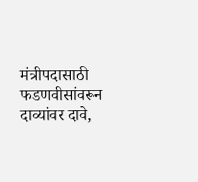मंत्रीपदासाठी फडणवीसांवरून दाव्यांवर दावे,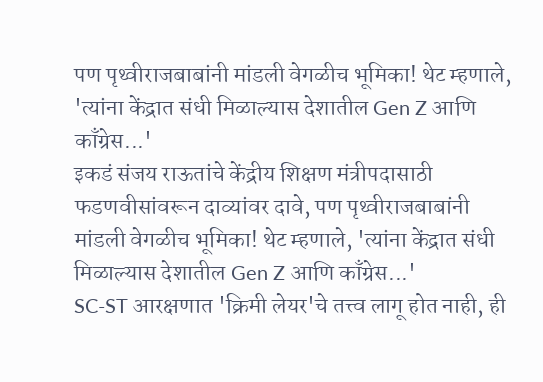पण पृथ्वीराजबाबांनी मांडली वेगळीच भूमिका! थेट म्हणाले, 'त्यांना केंद्रात संधी मिळाल्यास देशातील Gen Z आणि काँग्रेस...'
इकडं संजय राऊतांचे केंद्रीय शिक्षण मंत्रीपदासाठी फडणवीसांवरून दाव्यांवर दावे, पण पृथ्वीराजबाबांनी मांडली वेगळीच भूमिका! थेट म्हणाले, 'त्यांना केंद्रात संधी मिळाल्यास देशातील Gen Z आणि काँग्रेस...'
SC-ST आरक्षणात 'क्रिमी लेयर'चे तत्त्व लागू होत नाही, ही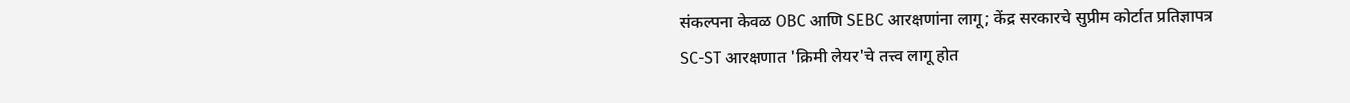संकल्पना केवळ OBC आणि SEBC आरक्षणांना लागू; केंद्र सरकारचे सुप्रीम कोर्टात प्रतिज्ञापत्र
SC-ST आरक्षणात 'क्रिमी लेयर'चे तत्त्व लागू होत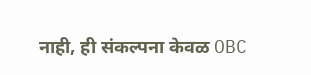नाही, ही संकल्पना केवळ OBC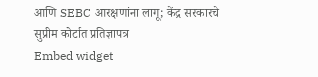आणि SEBC आरक्षणांना लागू; केंद्र सरकारचे सुप्रीम कोर्टात प्रतिज्ञापत्र
Embed widget